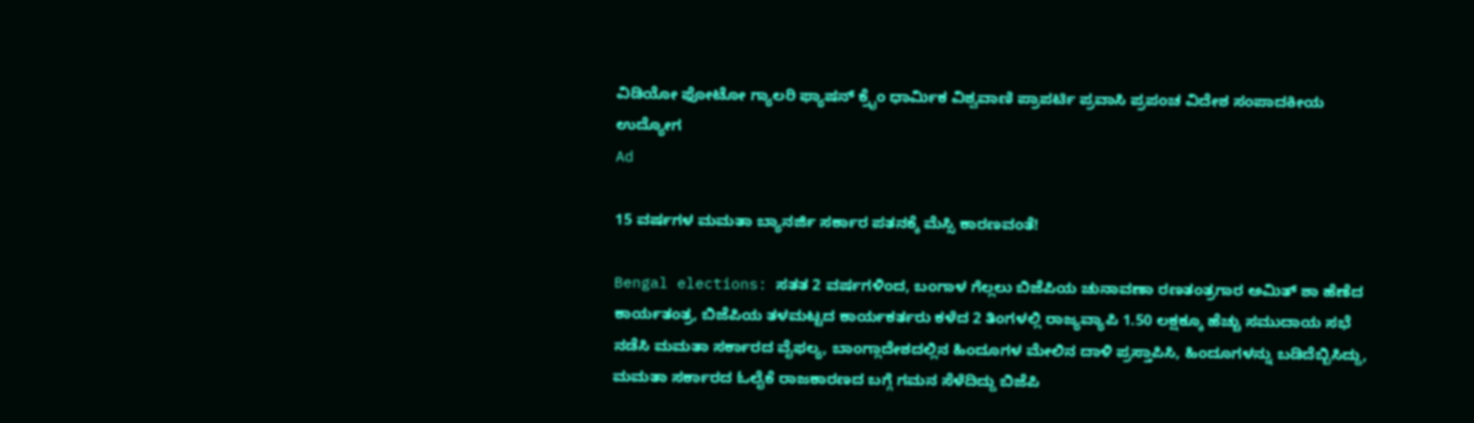ವಿಡಿಯೋ ಫೋಟೋ ಗ್ಯಾಲರಿ ಫ್ಯಾಷನ್ ಕ್ರೈಂ ಧಾರ್ಮಿಕ ವಿಶ್ವವಾಣಿ ಪ್ರಾಪರ್ಟಿ ಪ್ರವಾಸಿ ಪ್ರಪಂಚ ವಿದೇಶ ಸಂಪಾದಕೀಯ ಉದ್ಯೋಗ
Ad

15 ವರ್ಷಗಳ ಮಮತಾ ಬ್ಯಾನರ್ಜಿ ಸರ್ಕಾರ ಪತನಕ್ಕೆ ಮೆಸ್ಸಿ ಕಾರಣವಂತೆ!

Bengal elections: ಸತತ 2 ವರ್ಷಗಳಿಂದ, ಬಂಗಾಳ ಗೆಲ್ಲಲು ಬಿಜೆಪಿಯ ಚುನಾವಣಾ ರಣತಂತ್ರಗಾರ ಅಮಿತ್‌ ಶಾ ಹೆಣೆದ ಕಾರ್ಯತಂತ್ರ, ಬಿಜೆಪಿಯ ತಳಮಟ್ಟದ ಕಾರ್ಯಕರ್ತರು ಕಳೆದ 2 ತಿಂಗಳಲ್ಲಿ ರಾಜ್ಯವ್ಯಾಪಿ 1.50 ಲಕ್ಷಕ್ಕೂ ಹೆಚ್ಚು ಸಮುದಾಯ ಸಭೆ ನಡೆಸಿ ಮಮತಾ ಸರ್ಕಾರದ ವೈಫಲ್ಯ, ಬಾಂಗ್ಲಾದೇಶದಲ್ಲಿನ ಹಿಂದೂಗಳ ಮೇಲಿನ ದಾಳಿ ಪ್ರಸ್ತಾಪಿಸಿ, ಹಿಂದೂಗಳನ್ನು ಬಡಿದೆಬ್ಬಿಸಿದ್ದು, ಮಮತಾ ಸರ್ಕಾರದ ಓಲೈಕೆ ರಾಜಕಾರಣದ ಬಗ್ಗೆ ಗಮನ ಸೆಳೆದಿದ್ದು ಬಿಜೆಪಿ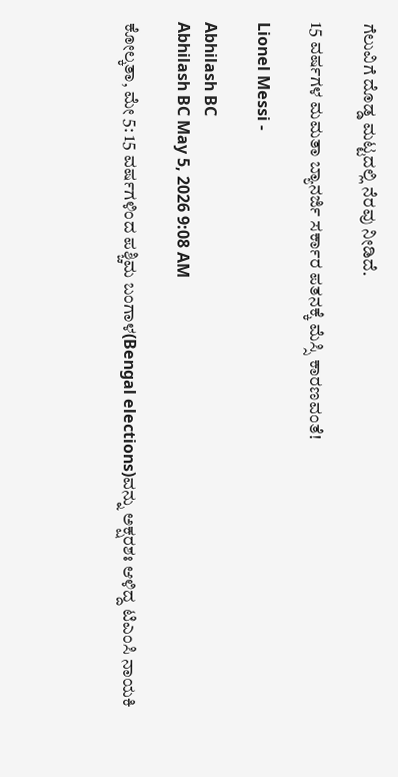ಗೆಲುವಿಗೆ ದೊಡ್ಡ ಮಟ್ಟದಲ್ಲಿ ನೆರವು ನೀಡಿದೆ.

15 ವರ್ಷಗಳ ಮಮತಾ ಬ್ಯಾನರ್ಜಿ ಸರ್ಕಾರ ಪತನಕ್ಕೆ ಮೆಸ್ಸಿ ಕಾರಣವಂತೆ!

Lionel Messi -

Abhilash BC
Abhilash BC May 5, 2026 9:08 AM

ಕೋಲ್ಕತಾ, ಮೇ 5: 15 ವರ್ಷಗಳಿಂದ ಪಶ್ಚಿಮ ಬಂಗಾಳ(Bengal elections)ವನ್ನು ಅಕ್ಷರಶಃ ಆಳಿದ್ದ ಟಿಎಂಸಿ ನಾಯಕಿ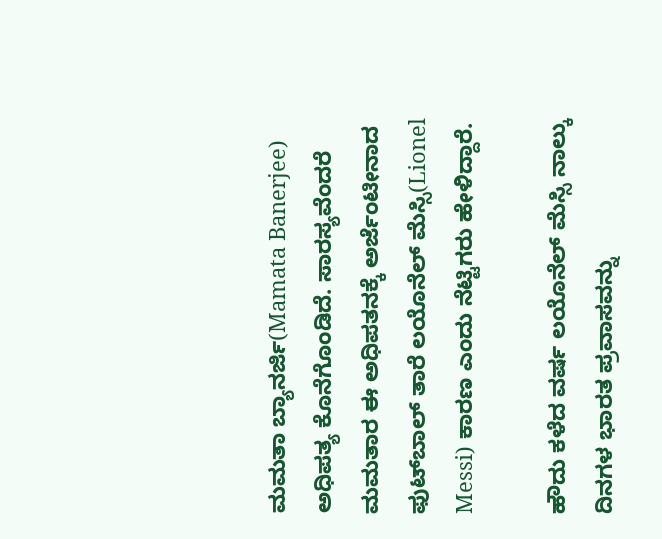ಮಮತಾ ಬ್ಯಾನರ್ಜಿ(Mamata Banerjee) ಅಧಿಪತ್ಯ ಕೊನೆಗೊಂಡಿದೆ. ಸಾರಸ್ಯವೆಂದರೆ ಮಮತಾರ ಈ ಅಧಿಪತನಕ್ಕೆ ಅರ್ಜೆಂಟೀನಾದ ಫುಟ್‌ಬಾಲ್ ತಾರೆ ಲಯೊನೆಲ್ ಮೆಸ್ಸಿ(Lionel Messi) ಕಾರಣ ಎಂದು ನೆಟ್ಟಿಗರು ಹೇಳಿದ್ದಾರೆ.

ಹೌದು ಕಳೆದ ವರ್ಷ ಲಯೊನೆಲ್ ಮೆಸ್ಸಿ ನಾಲ್ಕು ದಿನಗಳ ಭಾರತ ಪ್ರವಾಸವನ್ನು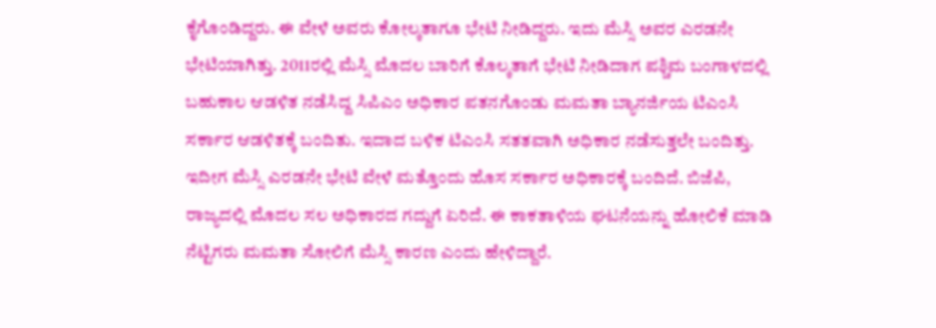ಕೈಗೊಂಡಿದ್ದರು. ಈ ವೇಳೆ ಅವರು ಕೋಲ್ಕತಾಗೂ ಭೇಟಿ ನೀಡಿದ್ದರು. ಇದು ಮೆಸ್ಸಿ ಅವರ ಎರಡನೇ ಭೇಟಿಯಾಗಿತ್ತು. 2011ರಲ್ಲಿ ಮೆಸ್ಸಿ ಮೊದಲ ಬಾರಿಗೆ ಕೊಲ್ಕತಾಗೆ ಭೇಟಿ ನೀಡಿದಾಗ ಪಶ್ಚಿಮ ಬಂಗಾಳದಲ್ಲಿ ಬಹುಕಾಲ ಆಡಳಿತ ನಡೆಸಿದ್ದ ಸಿಪಿಎಂ ಅಧಿಕಾರ ಪತನಗೊಂಡು ಮಮತಾ ಬ್ಯಾನರ್ಜಿಯ ಟಿಎಂಸಿ ಸರ್ಕಾರ ಆಡಳಿತಕ್ಕೆ ಬಂದಿತು. ಇದಾದ ಬಳಿಕ ಟಿಎಂಸಿ ಸತತವಾಗಿ ಅಧಿಕಾರ ನಡೆಸುತ್ತಲೇ ಬಂದಿತ್ತು. ಇದೀಗ ಮೆಸ್ಸಿ ಎರಡನೇ ಭೇಟಿ ವೇಳೆ ಮತ್ತೊಂದು ಹೊಸ ಸರ್ಕಾರ ಅಧಿಕಾರಕ್ಕೆ ಬಂದಿದೆ. ಬಿಜೆಪಿ, ರಾಜ್ಯದಲ್ಲಿ ಮೊದಲ ಸಲ ಅಧಿಕಾರದ ಗದ್ದುಗೆ ಏರಿದೆ. ಈ ಕಾಕತಾಳಿಯ ಘಟನೆಯನ್ನು ಹೋಲಿಕೆ ಮಾಡಿ ನೆಟ್ಟಿಗರು ಮಮತಾ ಸೋಲಿಗೆ ಮೆಸ್ಸಿ ಕಾರಣ ಎಂದು ಹೇಳಿದ್ದಾರೆ.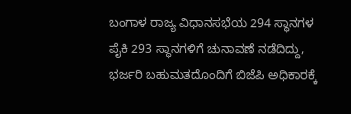ಬಂಗಾಳ ರಾಜ್ಯ ವಿಧಾನಸಭೆಯ 294 ಸ್ಥಾನಗಳ ಪೈಕಿ 293 ಸ್ಥಾನಗಳಿಗೆ ಚುನಾವಣೆ ನಡೆದಿದ್ದು, ಭರ್ಜರಿ ಬಹುಮತದೊಂದಿಗೆ ಬಿಜೆಪಿ ಅಧಿಕಾರಕ್ಕೆ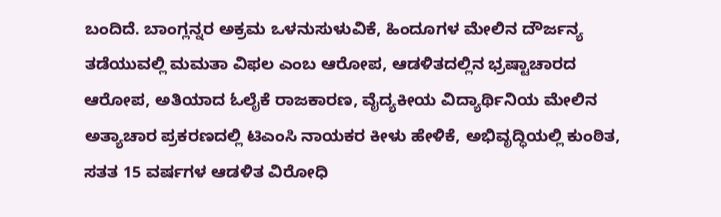ಬಂದಿದೆ. ಬಾಂಗ್ಲನ್ನರ ಅಕ್ರಮ ಒಳನುಸುಳುವಿಕೆ, ಹಿಂದೂಗಳ ಮೇಲಿನ ದೌರ್ಜನ್ಯ ತಡೆಯುವಲ್ಲಿ ಮಮತಾ ವಿಫಲ ಎಂಬ ಆರೋಪ, ಆಡಳಿತದಲ್ಲಿನ ಭ್ರಷ್ಟಾಚಾರದ ಆರೋಪ, ಅತಿಯಾದ ಓಲೈಕೆ ರಾಜಕಾರಣ, ವೈದ್ಯಕೀಯ ವಿದ್ಯಾರ್ಥಿನಿಯ ಮೇಲಿನ ಅತ್ಯಾಚಾರ ಪ್ರಕರಣದಲ್ಲಿ ಟಿಎಂಸಿ ನಾಯಕರ ಕೀಳು ಹೇಳಿಕೆ, ಅಭಿವೃದ್ಧಿಯಲ್ಲಿ ಕುಂಠಿತ, ಸತತ 15 ವರ್ಷಗಳ ಆಡಳಿತ ವಿರೋಧಿ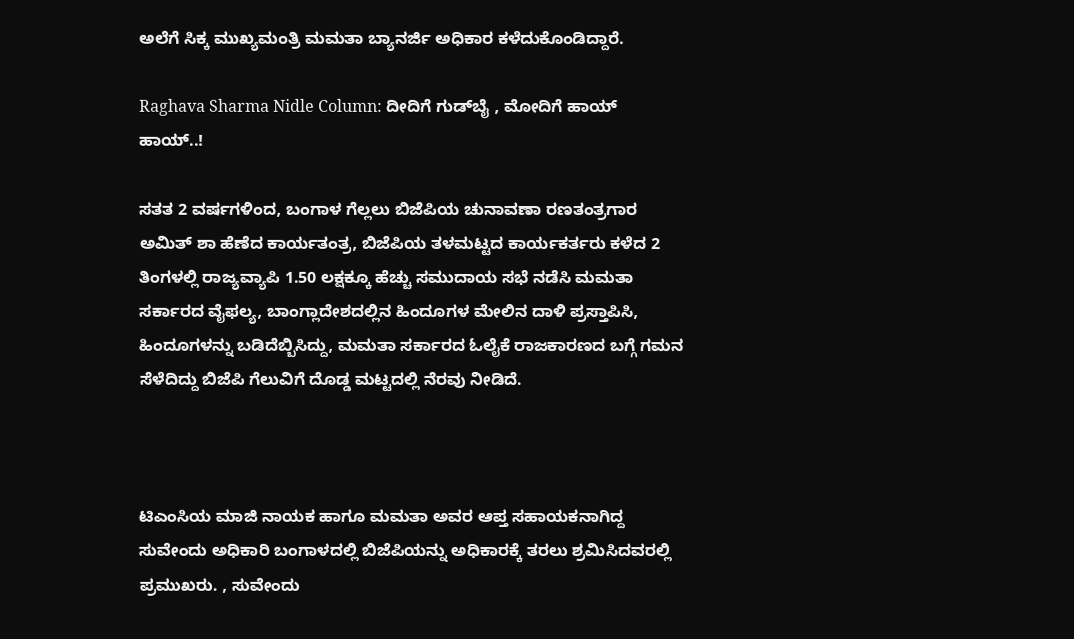ಅಲೆಗೆ ಸಿಕ್ಕ ಮುಖ್ಯಮಂತ್ರಿ ಮಮತಾ ಬ್ಯಾನರ್ಜಿ ಅಧಿಕಾರ ಕಳೆದುಕೊಂಡಿದ್ದಾರೆ.

Raghava Sharma Nidle Column: ದೀದಿಗೆ ಗುಡ್‌ಬೈ , ಮೋದಿಗೆ ಹಾಯ್ ಹಾಯ್..!

ಸತತ 2 ವರ್ಷಗಳಿಂದ, ಬಂಗಾಳ ಗೆಲ್ಲಲು ಬಿಜೆಪಿಯ ಚುನಾವಣಾ ರಣತಂತ್ರಗಾರ ಅಮಿತ್‌ ಶಾ ಹೆಣೆದ ಕಾರ್ಯತಂತ್ರ, ಬಿಜೆಪಿಯ ತಳಮಟ್ಟದ ಕಾರ್ಯಕರ್ತರು ಕಳೆದ 2 ತಿಂಗಳಲ್ಲಿ ರಾಜ್ಯವ್ಯಾಪಿ 1.50 ಲಕ್ಷಕ್ಕೂ ಹೆಚ್ಚು ಸಮುದಾಯ ಸಭೆ ನಡೆಸಿ ಮಮತಾ ಸರ್ಕಾರದ ವೈಫಲ್ಯ, ಬಾಂಗ್ಲಾದೇಶದಲ್ಲಿನ ಹಿಂದೂಗಳ ಮೇಲಿನ ದಾಳಿ ಪ್ರಸ್ತಾಪಿಸಿ, ಹಿಂದೂಗಳನ್ನು ಬಡಿದೆಬ್ಬಿಸಿದ್ದು, ಮಮತಾ ಸರ್ಕಾರದ ಓಲೈಕೆ ರಾಜಕಾರಣದ ಬಗ್ಗೆ ಗಮನ ಸೆಳೆದಿದ್ದು ಬಿಜೆಪಿ ಗೆಲುವಿಗೆ ದೊಡ್ಡ ಮಟ್ಟದಲ್ಲಿ ನೆರವು ನೀಡಿದೆ.



ಟಿಎಂಸಿಯ ಮಾಜಿ ನಾಯಕ ಹಾಗೂ ಮಮತಾ ಅವರ ಆಪ್ತ ಸಹಾಯಕನಾಗಿದ್ದ ಸುವೇಂದು ಅಧಿಕಾರಿ ಬಂಗಾಳದಲ್ಲಿ ಬಿಜೆಪಿಯನ್ನು ಅಧಿಕಾರಕ್ಕೆ ತರಲು ಶ್ರಮಿಸಿದವರಲ್ಲಿ ಪ್ರಮುಖರು. , ಸುವೇಂದು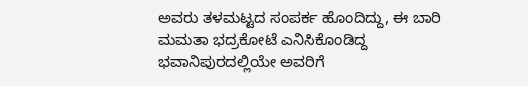ಅವರು ತಳಮಟ್ಟದ ಸಂಪರ್ಕ ಹೊಂದಿದ್ದು, ಈ ಬಾರಿ ಮಮತಾ ಭದ್ರಕೋಟೆ ಎನಿಸಿಕೊಂಡಿದ್ದ ಭವಾನಿಪುರದಲ್ಲಿಯೇ ಅವರಿಗೆ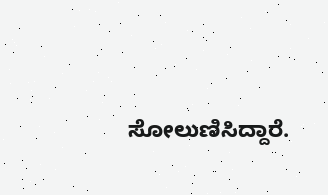ಸೋಲುಣಿಸಿದ್ದಾರೆ.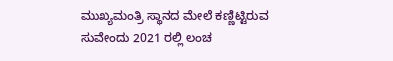ಮುಖ್ಯಮಂತ್ರಿ ಸ್ಥಾನದ ಮೇಲೆ ಕಣ್ಣಿಟ್ಟಿರುವ ಸುವೇಂದು 2021 ರಲ್ಲಿ ಲಂಚ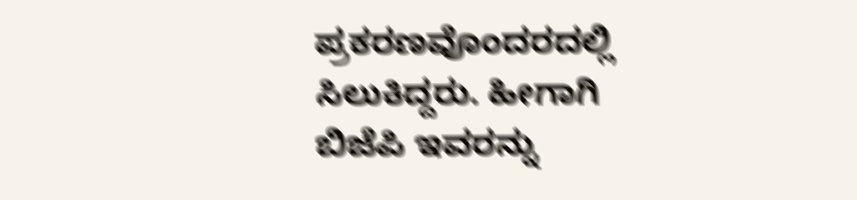ಪ್ರಕರಣವೊಂದರದಲ್ಲಿ ಸಿಲುಕಿದ್ದರು. ಹೀಗಾಗಿ ಬಿಜೆಪಿ ಇವರನ್ನು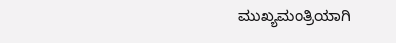ಮುಖ್ಯಮಂತ್ರಿಯಾಗಿ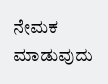ನೇಮಕ ಮಾಡುವುದು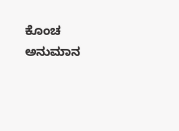ಕೊಂಚ ಅನುಮಾನ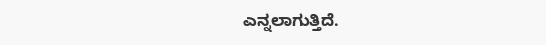ಎನ್ನಲಾಗುತ್ತಿದೆ.